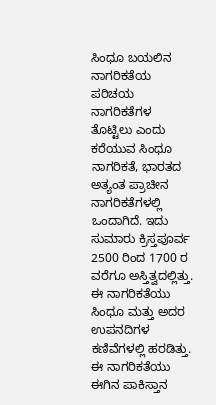ಸಿಂಧೂ ಬಯಲಿನ ನಾಗರಿಕತೆಯ ಪರಿಚಯ
ನಾಗರಿಕತೆಗಳ ತೊಟ್ಟಿಲು ಎಂದು ಕರೆಯುವ ಸಿಂಧೂ ನಾಗರಿಕತೆ, ಭಾರತದ ಅತ್ಯಂತ ಪ್ರಾಚೀನ ನಾಗರಿಕತೆಗಳಲ್ಲಿ ಒಂದಾಗಿದೆ. ಇದು ಸುಮಾರು ಕ್ರಿಸ್ತಪೂರ್ವ 2500 ರಿಂದ 1700 ರ ವರೆಗೂ ಅಸ್ತಿತ್ವದಲ್ಲಿತ್ತು. ಈ ನಾಗರಿಕತೆಯು ಸಿಂಧೂ ಮತ್ತು ಅದರ ಉಪನದಿಗಳ ಕಣಿವೆಗಳಲ್ಲಿ ಹರಡಿತ್ತು. ಈ ನಾಗರಿಕತೆಯು ಈಗಿನ ಪಾಕಿಸ್ತಾನ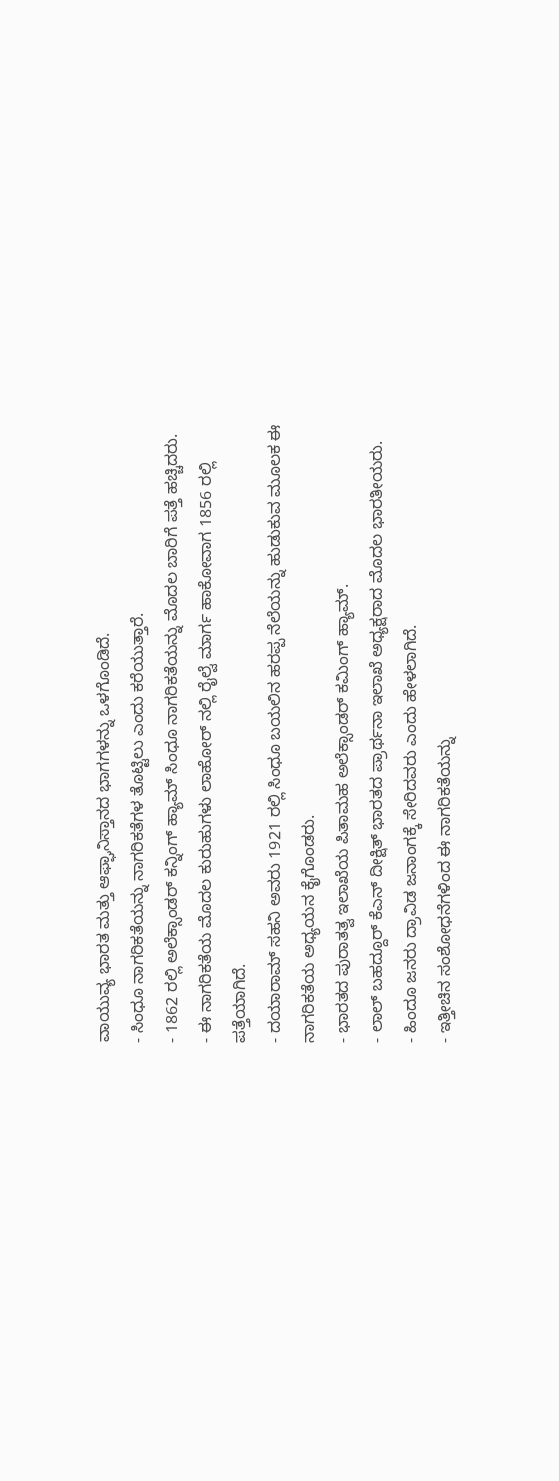ವಾಯುವ್ಯ ಭಾರತ ಮತ್ತು ಆಫ್ಘಾನಿಸ್ತಾನದ ಭಾಗಗಳನ್ನು ಒಳಗೊಂಡಿದೆ.
- ಸಿಂಧೂ ನಾಗರಿಕತೆಯನ್ನು ನಾಗರಿಕತೆಗಳ ತೊಟ್ಟಿಲು ಎಂದು ಕರೆಯುತ್ತಾರೆ.
- 1862 ರಲ್ಲಿ ಅಲೆಕ್ಸಾಂಡರ್ ಕನ್ನಿಂಗ್ ಹ್ಯಾಮ್ ಸಿಂಧೂ ನಾಗರಿಕತೆಯನ್ನು ಮೊದಲ ಬಾರಿಗೆ ಪತ್ತೆ ಹಚ್ಚಿದರು.
- ಈ ನಾಗರಿಕತೆಯ ಮೊದಲ ಕುರುಹುಗಳು ಲಾಹೋರ್ ನಲ್ಲಿ ರೈಲ್ವೆ ಮಾರ್ಗ ಹಾಕೋವಾಗ 1856 ರಲ್ಲಿ ಪತ್ತೆಯಾಗಿದೆ.
- ದಯಾರಾಮ್ ಸಹನಿ ಅವರು 1921 ರಲ್ಲಿ ಸಿಂಧೂ ಬಯಲಿನ ಹರಪ್ಪ ನೆಲೆಯನ್ನು ಹುಡುಕುವ ಮೂಲಕ ಈ ನಾಗರಿಕತೆಯ ಅಧ್ಯಯನ ಕೈಗೊಂಡರು.
- ಭಾರತದ ಪುರಾತತ್ವ ಇಲಾಖೆಯ ಪಿತಾಮಹ ಅಲೆಕ್ಸಾಂಡರ್ ಕಮಿಂಗ್ ಹ್ಯಾಮ್.
- ಲಾಲ್ ಬಹದ್ದೂರ್ ಕೆಎನ್ ದೀಕ್ಷಿತ್ ಭಾರತದ ಪ್ರಾರ್ಥನಾ ಇಲಾಖೆ ಅಧ್ಯಕ್ಷರಾದ ಮೊದಲ ಭಾರತೀಯರು.
- ಹಿಂದೂ ಜನರು ದ್ರಾವಿಡ ಜನಾಂಗಕ್ಕೆ ಸೇರಿದವರು ಎಂದು ಹೇಳಲಾಗಿದೆ.
- ಇತ್ತೀಚಿನ ಸಂಶೋಧನೆಗಳಿಂದ ಈ ನಾಗರಿಕತೆಯನ್ನು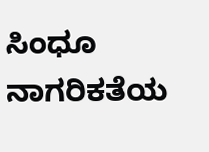ಸಿಂಧೂ ನಾಗರಿಕತೆಯ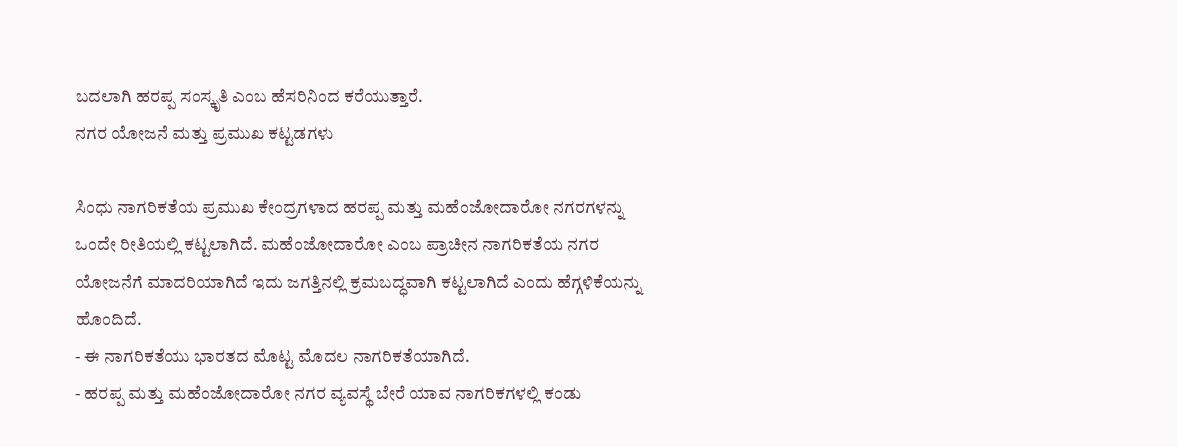ಬದಲಾಗಿ ಹರಪ್ಪ ಸಂಸ್ಕೃತಿ ಎಂಬ ಹೆಸರಿನಿಂದ ಕರೆಯುತ್ತಾರೆ.
ನಗರ ಯೋಜನೆ ಮತ್ತು ಪ್ರಮುಖ ಕಟ್ಟಡಗಳು

ಸಿಂಧು ನಾಗರಿಕತೆಯ ಪ್ರಮುಖ ಕೇಂದ್ರಗಳಾದ ಹರಪ್ಪ ಮತ್ತು ಮಹೆಂಜೋದಾರೋ ನಗರಗಳನ್ನು ಒಂದೇ ರೀತಿಯಲ್ಲಿ ಕಟ್ಟಲಾಗಿದೆ. ಮಹೆಂಜೋದಾರೋ ಎಂಬ ಪ್ರಾಚೀನ ನಾಗರಿಕತೆಯ ನಗರ ಯೋಜನೆಗೆ ಮಾದರಿಯಾಗಿದೆ ಇದು ಜಗತ್ತಿನಲ್ಲಿ ಕ್ರಮಬದ್ಧವಾಗಿ ಕಟ್ಟಲಾಗಿದೆ ಎಂದು ಹೆಗ್ಗಳಿಕೆಯನ್ನು ಹೊಂದಿದೆ.
- ಈ ನಾಗರಿಕತೆಯು ಭಾರತದ ಮೊಟ್ಟ ಮೊದಲ ನಾಗರಿಕತೆಯಾಗಿದೆ.
- ಹರಪ್ಪ ಮತ್ತು ಮಹೆಂಜೋದಾರೋ ನಗರ ವ್ಯವಸ್ಥೆ ಬೇರೆ ಯಾವ ನಾಗರಿಕಗಳಲ್ಲಿ ಕಂಡು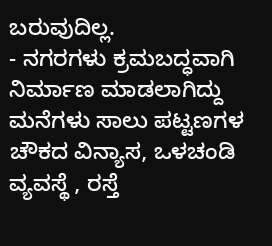ಬರುವುದಿಲ್ಲ.
- ನಗರಗಳು ಕ್ರಮಬದ್ಧವಾಗಿ ನಿರ್ಮಾಣ ಮಾಡಲಾಗಿದ್ದು ಮನೆಗಳು ಸಾಲು ಪಟ್ಟಣಗಳ ಚೌಕದ ವಿನ್ಯಾಸ, ಒಳಚಂಡಿ ವ್ಯವಸ್ಥೆ , ರಸ್ತೆ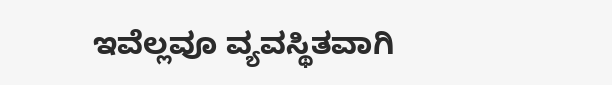ಇವೆಲ್ಲವೂ ವ್ಯವಸ್ಥಿತವಾಗಿ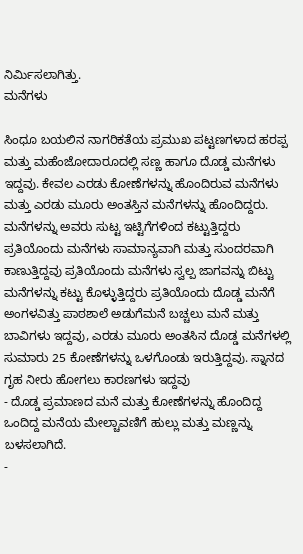ನಿರ್ಮಿಸಲಾಗಿತ್ತು.
ಮನೆಗಳು

ಸಿಂಧೂ ಬಯಲಿನ ನಾಗರಿಕತೆಯ ಪ್ರಮುಖ ಪಟ್ಟಣಗಳಾದ ಹರಪ್ಪ ಮತ್ತು ಮಹೆಂಜೋದಾರೂದಲ್ಲಿ ಸಣ್ಣ ಹಾಗೂ ದೊಡ್ಡ ಮನೆಗಳು ಇದ್ದವು. ಕೇವಲ ಎರಡು ಕೋಣೆಗಳನ್ನು ಹೊಂದಿರುವ ಮನೆಗಳು ಮತ್ತು ಎರಡು ಮೂರು ಅಂತಸ್ತಿನ ಮನೆಗಳನ್ನು ಹೊಂದಿದ್ದರು. ಮನೆಗಳನ್ನು ಅವರು ಸುಟ್ಟ ಇಟ್ಟಿಗೆಗಳಿಂದ ಕಟ್ಟುತ್ತಿದ್ದರು ಪ್ರತಿಯೊಂದು ಮನೆಗಳು ಸಾಮಾನ್ಯವಾಗಿ ಮತ್ತು ಸುಂದರವಾಗಿ ಕಾಣುತ್ತಿದ್ದವು ಪ್ರತಿಯೊಂದು ಮನೆಗಳು ಸ್ವಲ್ಪ ಜಾಗವನ್ನು ಬಿಟ್ಟು ಮನೆಗಳನ್ನು ಕಟ್ಟು ಕೊಳ್ಳುತ್ತಿದ್ದರು ಪ್ರತಿಯೊಂದು ದೊಡ್ಡ ಮನೆಗೆ ಅಂಗಳವಿತ್ತು ಪಾಠಶಾಲೆ ಅಡುಗೆಮನೆ ಬಚ್ಚಲು ಮನೆ ಮತ್ತು ಬಾವಿಗಳು ಇದ್ದವು, ಎರಡು ಮೂರು ಅಂತಸಿನ ದೊಡ್ಡ ಮನೆಗಳಲ್ಲಿ ಸುಮಾರು 25 ಕೋಣೆಗಳನ್ನು ಒಳಗೊಂಡು ಇರುತ್ತಿದ್ದವು. ಸ್ನಾನದ ಗೃಹ ನೀರು ಹೋಗಲು ಕಾರಣಗಳು ಇದ್ದವು
- ದೊಡ್ಡ ಪ್ರಮಾಣದ ಮನೆ ಮತ್ತು ಕೋಣೆಗಳನ್ನು ಹೊಂದಿದ್ದ ಒಂದಿದ್ದ ಮನೆಯ ಮೇಲ್ಚಾವಣಿಗೆ ಹುಲ್ಲು ಮತ್ತು ಮಣ್ಣನ್ನು ಬಳಸಲಾಗಿದೆ.
-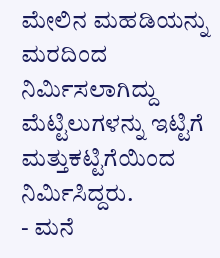ಮೇಲಿನ ಮಹಡಿಯನ್ನು ಮರದಿಂದ ನಿರ್ಮಿಸಲಾಗಿದ್ದು ಮೆಟ್ಟಿಲುಗಳನ್ನು ಇಟ್ಟಿಗೆ ಮತ್ತುಕಟ್ಟಿಗೆಯಿಂದ ನಿರ್ಮಿಸಿದ್ದರು.
- ಮನೆ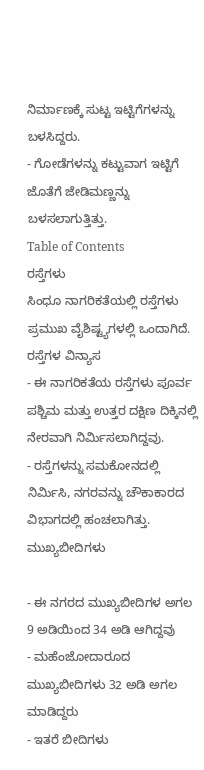ನಿರ್ಮಾಣಕ್ಕೆ ಸುಟ್ಟ ಇಟ್ಟಿಗೆಗಳನ್ನು ಬಳಸಿದ್ದರು.
- ಗೋಡೆಗಳನ್ನು ಕಟ್ಟುವಾಗ ಇಟ್ಟಿಗೆ ಜೊತೆಗೆ ಜೇಡಿಮಣ್ಣನ್ನು ಬಳಸಲಾಗುತ್ತಿತ್ತು.
Table of Contents
ರಸ್ತೆಗಳು
ಸಿಂಧೂ ನಾಗರಿಕತೆಯಲ್ಲಿ ರಸ್ತೆಗಳು ಪ್ರಮುಖ ವೈಶಿಷ್ಟ್ಯಗಳಲ್ಲಿ ಒಂದಾಗಿದೆ.
ರಸ್ತೆಗಳ ವಿನ್ಯಾಸ
- ಈ ನಾಗರಿಕತೆಯ ರಸ್ತೆಗಳು ಪೂರ್ವ ಪಶ್ಚಿಮ ಮತ್ತು ಉತ್ತರ ದಕ್ಷಿಣ ದಿಕ್ಕಿನಲ್ಲಿ ನೇರವಾಗಿ ನಿರ್ಮಿಸಲಾಗಿದ್ದವು.
- ರಸ್ತೆಗಳನ್ನು ಸಮಕೋನದಲ್ಲಿ ನಿರ್ಮಿಸಿ, ನಗರವನ್ನು ಚೌಕಾಕಾರದ ವಿಭಾಗದಲ್ಲಿ ಹಂಚಲಾಗಿತ್ತು.
ಮುಖ್ಯಬೀದಿಗಳು

- ಈ ನಗರದ ಮುಖ್ಯಬೀದಿಗಳ ಅಗಲ 9 ಅಡಿಯಿಂದ 34 ಅಡಿ ಆಗಿದ್ದವು
- ಮಹೆಂಜೋದಾರೂದ ಮುಖ್ಯಬೀದಿಗಳು 32 ಅಡಿ ಅಗಲ ಮಾಡಿದ್ದರು
- ಇತರೆ ಬೀದಿಗಳು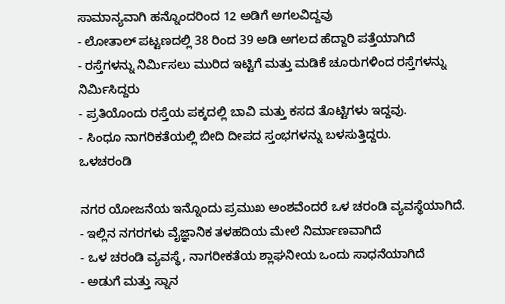ಸಾಮಾನ್ಯವಾಗಿ ಹನ್ನೊಂದರಿಂದ 12 ಅಡಿಗೆ ಅಗಲವಿದ್ದವು
- ಲೋತಾಲ್ ಪಟ್ಟಣದಲ್ಲಿ 38 ರಿಂದ 39 ಅಡಿ ಅಗಲದ ಹೆದ್ದಾರಿ ಪತ್ತೆಯಾಗಿದೆ
- ರಸ್ತೆಗಳನ್ನು ನಿರ್ಮಿಸಲು ಮುರಿದ ಇಟ್ಟಿಗೆ ಮತ್ತು ಮಡಿಕೆ ಚೂರುಗಳಿಂದ ರಸ್ತೆಗಳನ್ನು ನಿರ್ಮಿಸಿದ್ದರು
- ಪ್ರತಿಯೊಂದು ರಸ್ತೆಯ ಪಕ್ಕದಲ್ಲಿ ಬಾವಿ ಮತ್ತು ಕಸದ ತೊಟ್ಟಿಗಳು ಇದ್ದವು.
- ಸಿಂಧೂ ನಾಗರಿಕತೆಯಲ್ಲಿ ಬೀದಿ ದೀಪದ ಸ್ತಂಭಗಳನ್ನು ಬಳಸುತ್ತಿದ್ದರು.
ಒಳಚರಂಡಿ

ನಗರ ಯೋಜನೆಯ ಇನ್ನೊಂದು ಪ್ರಮುಖ ಅಂಶವೆಂದರೆ ಒಳ ಚರಂಡಿ ವ್ಯವಸ್ಥೆಯಾಗಿದೆ.
- ಇಲ್ಲಿನ ನಗರಗಳು ವೈಜ್ಞಾನಿಕ ತಳಹದಿಯ ಮೇಲೆ ನಿರ್ಮಾಣವಾಗಿದೆ
- ಒಳ ಚರಂಡಿ ವ್ಯವಸ್ಥೆ, ನಾಗರೀಕತೆಯ ಶ್ಲಾಘನೀಯ ಒಂದು ಸಾಧನೆಯಾಗಿದೆ
- ಅಡುಗೆ ಮತ್ತು ಸ್ನಾನ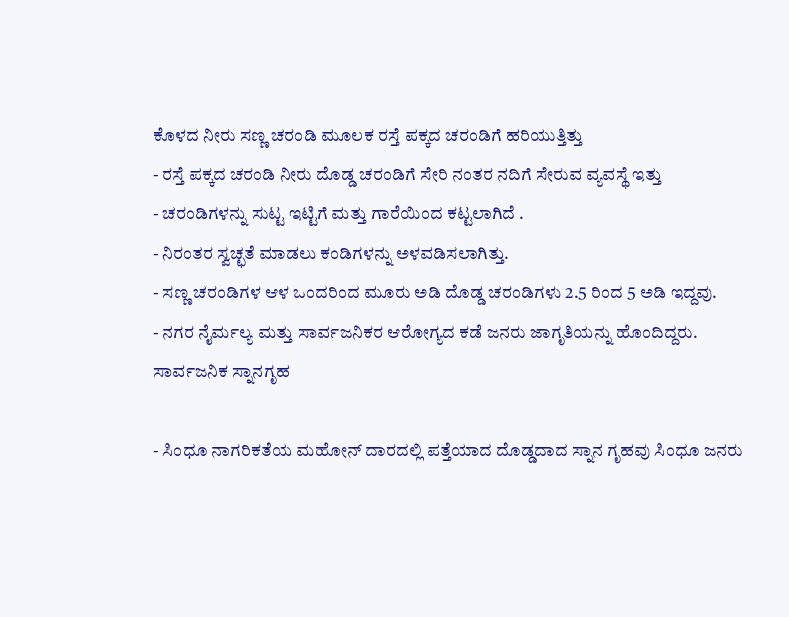ಕೊಳದ ನೀರು ಸಣ್ಣ ಚರಂಡಿ ಮೂಲಕ ರಸ್ತೆ ಪಕ್ಕದ ಚರಂಡಿಗೆ ಹರಿಯುತ್ತಿತ್ತು
- ರಸ್ತೆ ಪಕ್ಕದ ಚರಂಡಿ ನೀರು ದೊಡ್ಡ ಚರಂಡಿಗೆ ಸೇರಿ ನಂತರ ನದಿಗೆ ಸೇರುವ ವ್ಯವಸ್ಥೆ ಇತ್ತು
- ಚರಂಡಿಗಳನ್ನು ಸುಟ್ಟ ಇಟ್ಟಿಗೆ ಮತ್ತು ಗಾರೆಯಿಂದ ಕಟ್ಟಲಾಗಿದೆ .
- ನಿರಂತರ ಸ್ವಚ್ಛತೆ ಮಾಡಲು ಕಂಡಿಗಳನ್ನು ಅಳವಡಿಸಲಾಗಿತ್ತು.
- ಸಣ್ಣ ಚರಂಡಿಗಳ ಆಳ ಒಂದರಿಂದ ಮೂರು ಅಡಿ ದೊಡ್ಡ ಚರಂಡಿಗಳು 2.5 ರಿಂದ 5 ಅಡಿ ಇದ್ದವು.
- ನಗರ ನೈರ್ಮಲ್ಯ ಮತ್ತು ಸಾರ್ವಜನಿಕರ ಆರೋಗ್ಯದ ಕಡೆ ಜನರು ಜಾಗೃತಿಯನ್ನು ಹೊಂದಿದ್ದರು.
ಸಾರ್ವಜನಿಕ ಸ್ನಾನಗೃಹ

- ಸಿಂಧೂ ನಾಗರಿಕತೆಯ ಮಹೋನ್ ದಾರದಲ್ಲಿ ಪತ್ತೆಯಾದ ದೊಡ್ಡದಾದ ಸ್ನಾನ ಗೃಹವು ಸಿಂಧೂ ಜನರು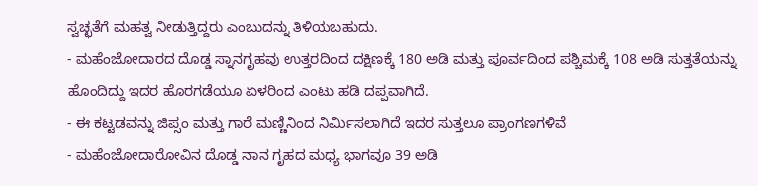ಸ್ವಚ್ಛತೆಗೆ ಮಹತ್ವ ನೀಡುತ್ತಿದ್ದರು ಎಂಬುದನ್ನು ತಿಳಿಯಬಹುದು.
- ಮಹೆಂಜೋದಾರದ ದೊಡ್ಡ ಸ್ನಾನಗೃಹವು ಉತ್ತರದಿಂದ ದಕ್ಷಿಣಕ್ಕೆ 180 ಅಡಿ ಮತ್ತು ಪೂರ್ವದಿಂದ ಪಶ್ಚಿಮಕ್ಕೆ 108 ಅಡಿ ಸುತ್ತತೆಯನ್ನು ಹೊಂದಿದ್ದು ಇದರ ಹೊರಗಡೆಯೂ ಏಳರಿಂದ ಎಂಟು ಹಡಿ ದಪ್ಪವಾಗಿದೆ.
- ಈ ಕಟ್ಟಡವನ್ನು ಜಿಪ್ಸಂ ಮತ್ತು ಗಾರೆ ಮಣ್ಣಿನಿಂದ ನಿರ್ಮಿಸಲಾಗಿದೆ ಇದರ ಸುತ್ತಲೂ ಪ್ರಾಂಗಣಗಳಿವೆ
- ಮಹೆಂಜೋದಾರೋವಿನ ದೊಡ್ಡ ನಾನ ಗೃಹದ ಮಧ್ಯ ಭಾಗವೂ 39 ಅಡಿ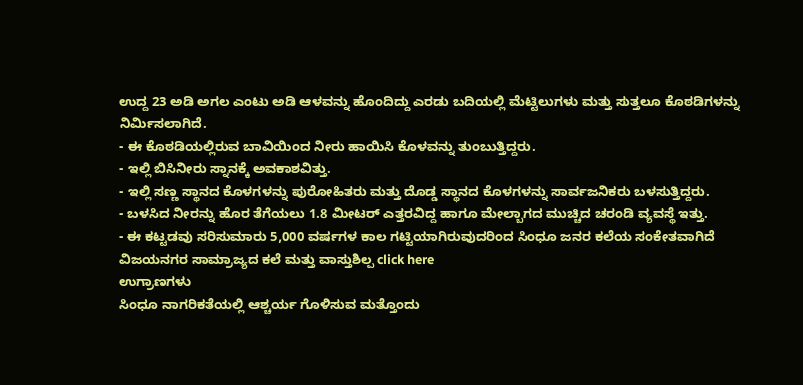ಉದ್ದ 23 ಅಡಿ ಅಗಲ ಎಂಟು ಅಡಿ ಆಳವನ್ನು ಹೊಂದಿದ್ದು ಎರಡು ಬದಿಯಲ್ಲಿ ಮೆಟ್ಟಿಲುಗಳು ಮತ್ತು ಸುತ್ತಲೂ ಕೊಠಡಿಗಳನ್ನು ನಿರ್ಮಿಸಲಾಗಿದೆ.
- ಈ ಕೊಠಡಿಯಲ್ಲಿರುವ ಬಾವಿಯಿಂದ ನೀರು ಹಾಯಿಸಿ ಕೊಳವನ್ನು ತುಂಬುತ್ತಿದ್ದರು.
- ಇಲ್ಲಿ ಬಿಸಿನೀರು ಸ್ನಾನಕ್ಕೆ ಅವಕಾಶವಿತ್ತು.
- ಇಲ್ಲಿ ಸಣ್ಣ ಸ್ಥಾನದ ಕೊಳಗಳನ್ನು ಪುರೋಹಿತರು ಮತ್ತು ದೊಡ್ಡ ಸ್ಥಾನದ ಕೊಳಗಳನ್ನು ಸಾರ್ವಜನಿಕರು ಬಳಸುತ್ತಿದ್ದರು.
- ಬಳಸಿದ ನೀರನ್ನು ಹೊರ ತೆಗೆಯಲು 1.8 ಮೀಟರ್ ಎತ್ತರವಿದ್ದ ಹಾಗೂ ಮೇಲ್ಬಾಗದ ಮುಚ್ಚಿದ ಚರಂಡಿ ವ್ಯವಸ್ಥೆ ಇತ್ತು.
- ಈ ಕಟ್ಟಡವು ಸರಿಸುಮಾರು 5,000 ವರ್ಷಗಳ ಕಾಲ ಗಟ್ಟಿಯಾಗಿರುವುದರಿಂದ ಸಿಂಧೂ ಜನರ ಕಲೆಯ ಸಂಕೇತವಾಗಿದೆ
ವಿಜಯನಗರ ಸಾಮ್ರಾಜ್ಯದ ಕಲೆ ಮತ್ತು ವಾಸ್ತುಶಿಲ್ಪ click here
ಉಗ್ರಾಣಗಳು
ಸಿಂಧೂ ನಾಗರಿಕತೆಯಲ್ಲಿ ಆಶ್ಚರ್ಯ ಗೊಳಿಸುವ ಮತ್ತೊಂದು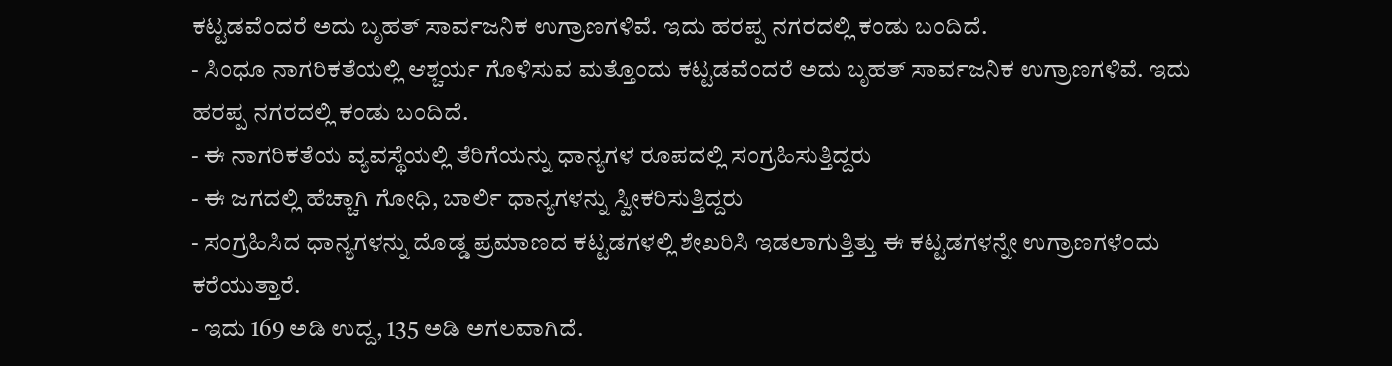ಕಟ್ಟಡವೆಂದರೆ ಅದು ಬೃಹತ್ ಸಾರ್ವಜನಿಕ ಉಗ್ರಾಣಗಳಿವೆ. ಇದು ಹರಪ್ಪ ನಗರದಲ್ಲಿ ಕಂಡು ಬಂದಿದೆ.
- ಸಿಂಧೂ ನಾಗರಿಕತೆಯಲ್ಲಿ ಆಶ್ಚರ್ಯ ಗೊಳಿಸುವ ಮತ್ತೊಂದು ಕಟ್ಟಡವೆಂದರೆ ಅದು ಬೃಹತ್ ಸಾರ್ವಜನಿಕ ಉಗ್ರಾಣಗಳಿವೆ. ಇದು ಹರಪ್ಪ ನಗರದಲ್ಲಿ ಕಂಡು ಬಂದಿದೆ.
- ಈ ನಾಗರಿಕತೆಯ ವ್ಯವಸ್ಥೆಯಲ್ಲಿ ತೆರಿಗೆಯನ್ನು ಧಾನ್ಯಗಳ ರೂಪದಲ್ಲಿ ಸಂಗ್ರಹಿಸುತ್ತಿದ್ದರು
- ಈ ಜಗದಲ್ಲಿ ಹೆಚ್ಚಾಗಿ ಗೋಧಿ, ಬಾರ್ಲಿ ಧಾನ್ಯಗಳನ್ನು ಸ್ವೀಕರಿಸುತ್ತಿದ್ದರು
- ಸಂಗ್ರಹಿಸಿದ ಧಾನ್ಯಗಳನ್ನು ದೊಡ್ಡ ಪ್ರಮಾಣದ ಕಟ್ಟಡಗಳಲ್ಲಿ ಶೇಖರಿಸಿ ಇಡಲಾಗುತ್ತಿತ್ತು ಈ ಕಟ್ಟಡಗಳನ್ನೇ ಉಗ್ರಾಣಗಳೆಂದು ಕರೆಯುತ್ತಾರೆ.
- ಇದು 169 ಅಡಿ ಉದ್ದ, 135 ಅಡಿ ಅಗಲವಾಗಿದೆ.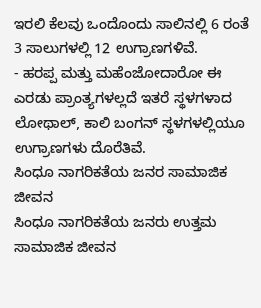ಇರಲಿ ಕೆಲವು ಒಂದೊಂದು ಸಾಲಿನಲ್ಲಿ 6 ರಂತೆ 3 ಸಾಲುಗಳಲ್ಲಿ 12 ಉಗ್ರಾಣಗಳಿವೆ.
- ಹರಪ್ಪ ಮತ್ತು ಮಹೆಂಜೋದಾರೋ ಈ ಎರಡು ಪ್ರಾಂತ್ಯಗಳಲ್ಲದೆ ಇತರೆ ಸ್ಥಳಗಳಾದ ಲೋಥಾಲ್, ಕಾಲಿ ಬಂಗನ್ ಸ್ಥಳಗಳಲ್ಲಿಯೂ ಉಗ್ರಾಣಗಳು ದೊರೆತಿವೆ.
ಸಿಂಧೂ ನಾಗರಿಕತೆಯ ಜನರ ಸಾಮಾಜಿಕ ಜೀವನ
ಸಿಂಧೂ ನಾಗರಿಕತೆಯ ಜನರು ಉತ್ತಮ ಸಾಮಾಜಿಕ ಜೀವನ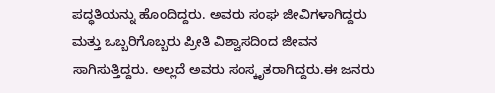ಪದ್ಧತಿಯನ್ನು ಹೊಂದಿದ್ದರು. ಅವರು ಸಂಘ ಜೀವಿಗಳಾಗಿದ್ದರು ಮತ್ತು ಒಬ್ಬರಿಗೊಬ್ಬರು ಪ್ರೀತಿ ವಿಶ್ವಾಸದಿಂದ ಜೀವನ ಸಾಗಿಸುತ್ತಿದ್ದರು. ಅಲ್ಲದೆ ಅವರು ಸಂಸ್ಕೃತರಾಗಿದ್ದರು.ಈ ಜನರು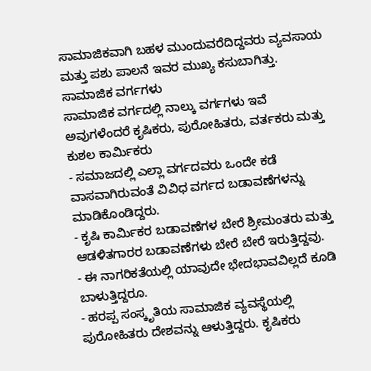ಸಾಮಾಜಿಕವಾಗಿ ಬಹಳ ಮುಂದುವರೆದಿದ್ದವರು ವ್ಯವಸಾಯ ಮತ್ತು ಪಶು ಪಾಲನೆ ಇವರ ಮುಖ್ಯ ಕಸುಬಾಗಿತ್ತು.
ಸಾಮಾಜಿಕ ವರ್ಗಗಳು
ಸಾಮಾಜಿಕ ವರ್ಗದಲ್ಲಿ ನಾಲ್ಕು ವರ್ಗಗಳು ಇವೆ ಅವುಗಳೆಂದರೆ ಕೃಷಿಕರು, ಪುರೋಹಿತರು, ವರ್ತಕರು ಮತ್ತು ಕುಶಲ ಕಾರ್ಮಿಕರು
- ಸಮಾಜದಲ್ಲಿ ಎಲ್ಲಾ ವರ್ಗದವರು ಒಂದೇ ಕಡೆ ವಾಸವಾಗಿರುವಂತೆ ವಿವಿಧ ವರ್ಗದ ಬಡಾವಣೆಗಳನ್ನು ಮಾಡಿಕೊಂಡಿದ್ದರು.
- ಕೃಷಿ ಕಾರ್ಮಿಕರ ಬಡಾವಣೆಗಳ ಬೇರೆ ಶ್ರೀಮಂತರು ಮತ್ತು ಆಡಳಿತಗಾರರ ಬಡಾವಣೆಗಳು ಬೇರೆ ಬೇರೆ ಇರುತ್ತಿದ್ದವು.
- ಈ ನಾಗರಿಕತೆಯಲ್ಲಿ ಯಾವುದೇ ಭೇದಭಾವವಿಲ್ಲದೆ ಕೂಡಿ ಬಾಳುತ್ತಿದ್ದರೂ.
- ಹರಪ್ಪ ಸಂಸ್ಕೃತಿಯ ಸಾಮಾಜಿಕ ವ್ಯವಸ್ಥೆಯಲ್ಲಿ ಪುರೋಹಿತರು ದೇಶವನ್ನು ಆಳುತ್ತಿದ್ದರು. ಕೃಷಿಕರು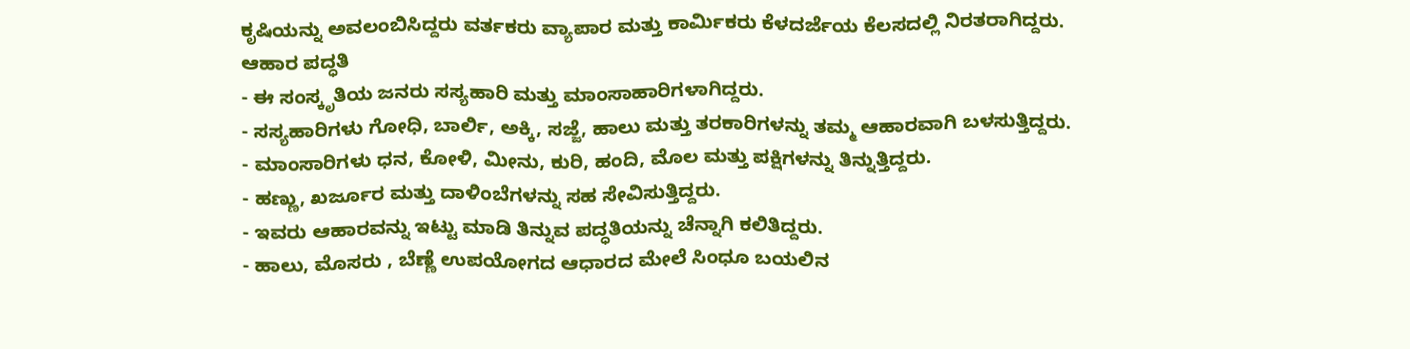ಕೃಷಿಯನ್ನು ಅವಲಂಬಿಸಿದ್ದರು ವರ್ತಕರು ವ್ಯಾಪಾರ ಮತ್ತು ಕಾರ್ಮಿಕರು ಕೆಳದರ್ಜೆಯ ಕೆಲಸದಲ್ಲಿ ನಿರತರಾಗಿದ್ದರು.
ಆಹಾರ ಪದ್ಧತಿ
- ಈ ಸಂಸ್ಕೃತಿಯ ಜನರು ಸಸ್ಯಹಾರಿ ಮತ್ತು ಮಾಂಸಾಹಾರಿಗಳಾಗಿದ್ದರು.
- ಸಸ್ಯಹಾರಿಗಳು ಗೋಧಿ, ಬಾರ್ಲಿ, ಅಕ್ಕಿ, ಸಜ್ಜೆ, ಹಾಲು ಮತ್ತು ತರಕಾರಿಗಳನ್ನು ತಮ್ಮ ಆಹಾರವಾಗಿ ಬಳಸುತ್ತಿದ್ದರು.
- ಮಾಂಸಾರಿಗಳು ಧನ, ಕೋಳಿ, ಮೀನು, ಕುರಿ, ಹಂದಿ, ಮೊಲ ಮತ್ತು ಪಕ್ಷಿಗಳನ್ನು ತಿನ್ನುತ್ತಿದ್ದರು.
- ಹಣ್ಣು, ಖರ್ಜೂರ ಮತ್ತು ದಾಳಿಂಬೆಗಳನ್ನು ಸಹ ಸೇವಿಸುತ್ತಿದ್ದರು.
- ಇವರು ಆಹಾರವನ್ನು ಇಟ್ಟು ಮಾಡಿ ತಿನ್ನುವ ಪದ್ಧತಿಯನ್ನು ಚೆನ್ನಾಗಿ ಕಲಿತಿದ್ದರು.
- ಹಾಲು, ಮೊಸರು , ಬೆಣ್ಣೆ ಉಪಯೋಗದ ಆಧಾರದ ಮೇಲೆ ಸಿಂಧೂ ಬಯಲಿನ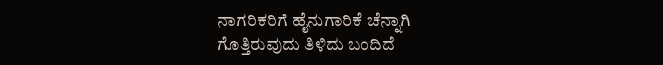ನಾಗರಿಕರಿಗೆ ಹೈನುಗಾರಿಕೆ ಚೆನ್ನಾಗಿ ಗೊತ್ತಿರುವುದು ತಿಳಿದು ಬಂದಿದೆ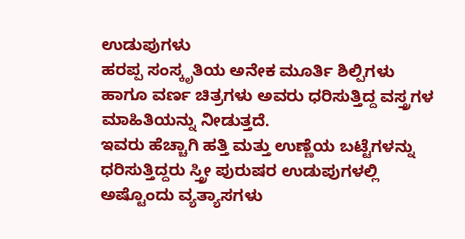ಉಡುಪುಗಳು
ಹರಪ್ಪ ಸಂಸ್ಕೃತಿಯ ಅನೇಕ ಮೂರ್ತಿ ಶಿಲ್ಪಿಗಳು ಹಾಗೂ ವರ್ಣ ಚಿತ್ರಗಳು ಅವರು ಧರಿಸುತ್ತಿದ್ದ ವಸ್ತ್ರಗಳ ಮಾಹಿತಿಯನ್ನು ನೀಡುತ್ತದೆ.
ಇವರು ಹೆಚ್ಚಾಗಿ ಹತ್ತಿ ಮತ್ತು ಉಣ್ಣೆಯ ಬಟ್ಟೆಗಳನ್ನು ಧರಿಸುತ್ತಿದ್ದರು ಸ್ತ್ರೀ ಪುರುಷರ ಉಡುಪುಗಳಲ್ಲಿ ಅಷ್ಟೊಂದು ವ್ಯತ್ಯಾಸಗಳು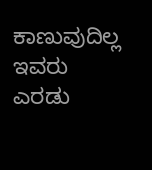ಕಾಣುವುದಿಲ್ಲ ಇವರು ಎರಡು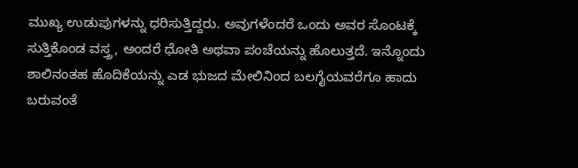ಮುಖ್ಯ ಉಡುಪುಗಳನ್ನು ಧರಿಸುತ್ತಿದ್ದರು. ಅವುಗಳೆಂದರೆ ಒಂದು ಅವರ ಸೊಂಟಕ್ಕೆ ಸುತ್ತಿಕೊಂಡ ವಸ್ತ್ರ, ಅಂದರೆ ಧೋತಿ ಅಥವಾ ಪಂಚೆಯನ್ನು ಹೊಲುತ್ತದೆ. ಇನ್ನೊಂದು ಶಾಲಿನಂತಹ ಹೊದಿಕೆಯನ್ನು ಎಡ ಭುಜದ ಮೇಲಿನಿಂದ ಬಲಗೈಯವರೆಗೂ ಹಾದು ಬರುವಂತೆ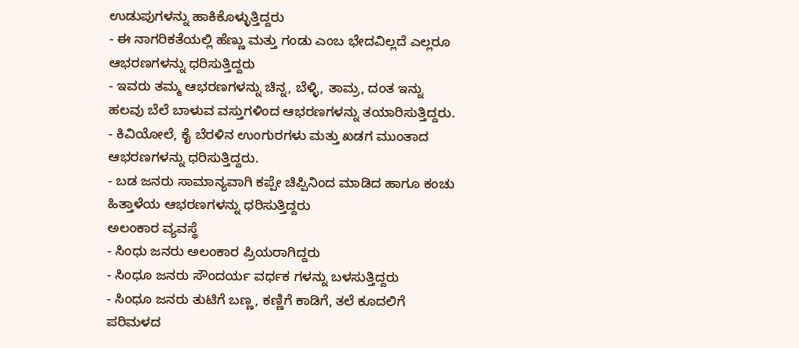ಉಡುಪುಗಳನ್ನು ಹಾಕಿಕೊಳ್ಳುತ್ತಿದ್ದರು
- ಈ ನಾಗರಿಕತೆಯಲ್ಲಿ ಹೆಣ್ಣು ಮತ್ತು ಗಂಡು ಎಂಬ ಭೇದವಿಲ್ಲದೆ ಎಲ್ಲರೂ ಆಭರಣಗಳನ್ನು ಧರಿಸುತ್ತಿದ್ದರು
- ಇವರು ತಮ್ಮ ಆಭರಣಗಳನ್ನು ಚಿನ್ನ, ಬೆಳ್ಳಿ, ತಾಮ್ರ, ದಂತ ಇನ್ನು ಹಲವು ಬೆಲೆ ಬಾಳುವ ವಸ್ತುಗಳಿಂದ ಆಭರಣಗಳನ್ನು ತಯಾರಿಸುತ್ತಿದ್ದರು.
- ಕಿವಿಯೋಲೆ, ಕೈ ಬೆರಳಿನ ಉಂಗುರಗಳು ಮತ್ತು ಖಡಗ ಮುಂತಾದ ಆಭರಣಗಳನ್ನು ಧರಿಸುತ್ತಿದ್ದರು.
- ಬಡ ಜನರು ಸಾಮಾನ್ಯವಾಗಿ ಕಪ್ಪೇ ಚಿಪ್ಪಿನಿಂದ ಮಾಡಿದ ಹಾಗೂ ಕಂಚು ಹಿತ್ತಾಳೆಯ ಆಭರಣಗಳನ್ನು ಧರಿಸುತ್ತಿದ್ದರು
ಅಲಂಕಾರ ವ್ಯವಸ್ಥೆ
- ಸಿಂಧು ಜನರು ಅಲಂಕಾರ ಪ್ರಿಯರಾಗಿದ್ದರು
- ಸಿಂಧೂ ಜನರು ಸೌಂದರ್ಯ ವರ್ಧಕ ಗಳನ್ನು ಬಳಸುತ್ತಿದ್ದರು
- ಸಿಂಧೂ ಜನರು ತುಟಿಗೆ ಬಣ್ಣ, ಕಣ್ಣಿಗೆ ಕಾಡಿಗೆ, ತಲೆ ಕೂದಲಿಗೆ ಪರಿಮಳದ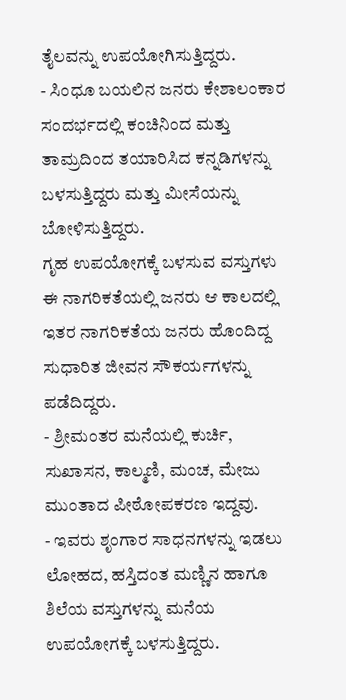ತೈಲವನ್ನು ಉಪಯೋಗಿಸುತ್ತಿದ್ದರು.
- ಸಿಂಧೂ ಬಯಲಿನ ಜನರು ಕೇಶಾಲಂಕಾರ ಸಂದರ್ಭದಲ್ಲಿ ಕಂಚಿನಿಂದ ಮತ್ತು ತಾಮ್ರದಿಂದ ತಯಾರಿಸಿದ ಕನ್ನಡಿಗಳನ್ನು ಬಳಸುತ್ತಿದ್ದರು ಮತ್ತು ಮೀಸೆಯನ್ನು ಬೋಳಿಸುತ್ತಿದ್ದರು.
ಗೃಹ ಉಪಯೋಗಕ್ಕೆ ಬಳಸುವ ವಸ್ತುಗಳು
ಈ ನಾಗರಿಕತೆಯಲ್ಲಿ ಜನರು ಆ ಕಾಲದಲ್ಲಿ ಇತರ ನಾಗರಿಕತೆಯ ಜನರು ಹೊಂದಿದ್ದ ಸುಧಾರಿತ ಜೀವನ ಸೌಕರ್ಯಗಳನ್ನು ಪಡೆದಿದ್ದರು.
- ಶ್ರೀಮಂತರ ಮನೆಯಲ್ಲಿ ಕುರ್ಚಿ, ಸುಖಾಸನ, ಕಾಲ್ಮಣಿ, ಮಂಚ, ಮೇಜು ಮುಂತಾದ ಪೀಠೋಪಕರಣ ಇದ್ದವು.
- ಇವರು ಶೃಂಗಾರ ಸಾಧನಗಳನ್ನು ಇಡಲು ಲೋಹದ, ಹಸ್ತಿದಂತ ಮಣ್ಣಿನ ಹಾಗೂ ಶಿಲೆಯ ವಸ್ತುಗಳನ್ನು ಮನೆಯ ಉಪಯೋಗಕ್ಕೆ ಬಳಸುತ್ತಿದ್ದರು.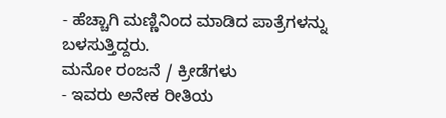- ಹೆಚ್ಚಾಗಿ ಮಣ್ಣಿನಿಂದ ಮಾಡಿದ ಪಾತ್ರೆಗಳನ್ನು ಬಳಸುತ್ತಿದ್ದರು.
ಮನೋ ರಂಜನೆ / ಕ್ರೀಡೆಗಳು
- ಇವರು ಅನೇಕ ರೀತಿಯ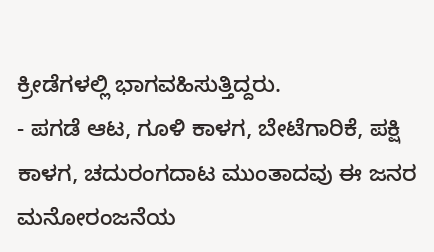ಕ್ರೀಡೆಗಳಲ್ಲಿ ಭಾಗವಹಿಸುತ್ತಿದ್ದರು.
- ಪಗಡೆ ಆಟ, ಗೂಳಿ ಕಾಳಗ, ಬೇಟೆಗಾರಿಕೆ, ಪಕ್ಷಿ ಕಾಳಗ, ಚದುರಂಗದಾಟ ಮುಂತಾದವು ಈ ಜನರ ಮನೋರಂಜನೆಯ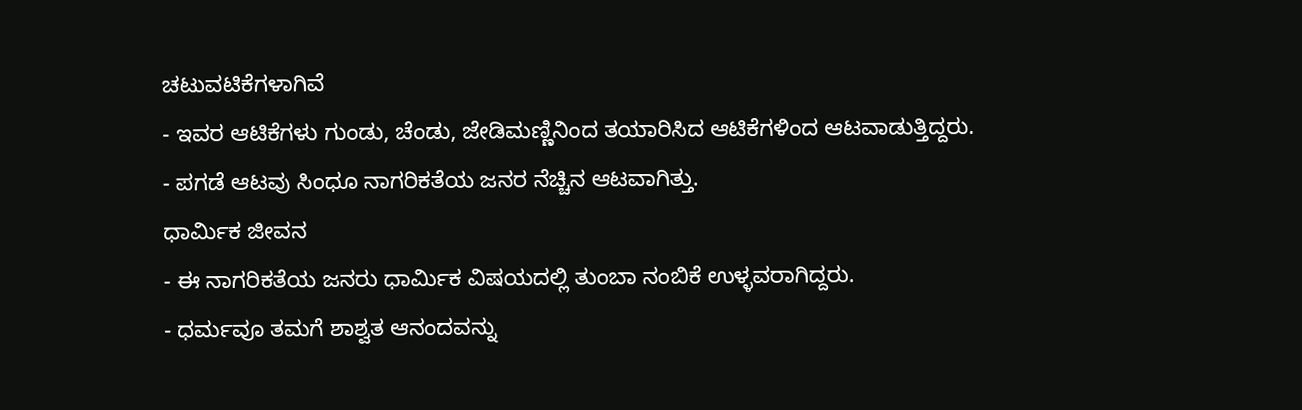ಚಟುವಟಿಕೆಗಳಾಗಿವೆ
- ಇವರ ಆಟಿಕೆಗಳು ಗುಂಡು, ಚೆಂಡು, ಜೇಡಿಮಣ್ಣಿನಿಂದ ತಯಾರಿಸಿದ ಆಟಿಕೆಗಳಿಂದ ಆಟವಾಡುತ್ತಿದ್ದರು.
- ಪಗಡೆ ಆಟವು ಸಿಂಧೂ ನಾಗರಿಕತೆಯ ಜನರ ನೆಚ್ಚಿನ ಆಟವಾಗಿತ್ತು.
ಧಾರ್ಮಿಕ ಜೀವನ
- ಈ ನಾಗರಿಕತೆಯ ಜನರು ಧಾರ್ಮಿಕ ವಿಷಯದಲ್ಲಿ ತುಂಬಾ ನಂಬಿಕೆ ಉಳ್ಳವರಾಗಿದ್ದರು.
- ಧರ್ಮವೂ ತಮಗೆ ಶಾಶ್ವತ ಆನಂದವನ್ನು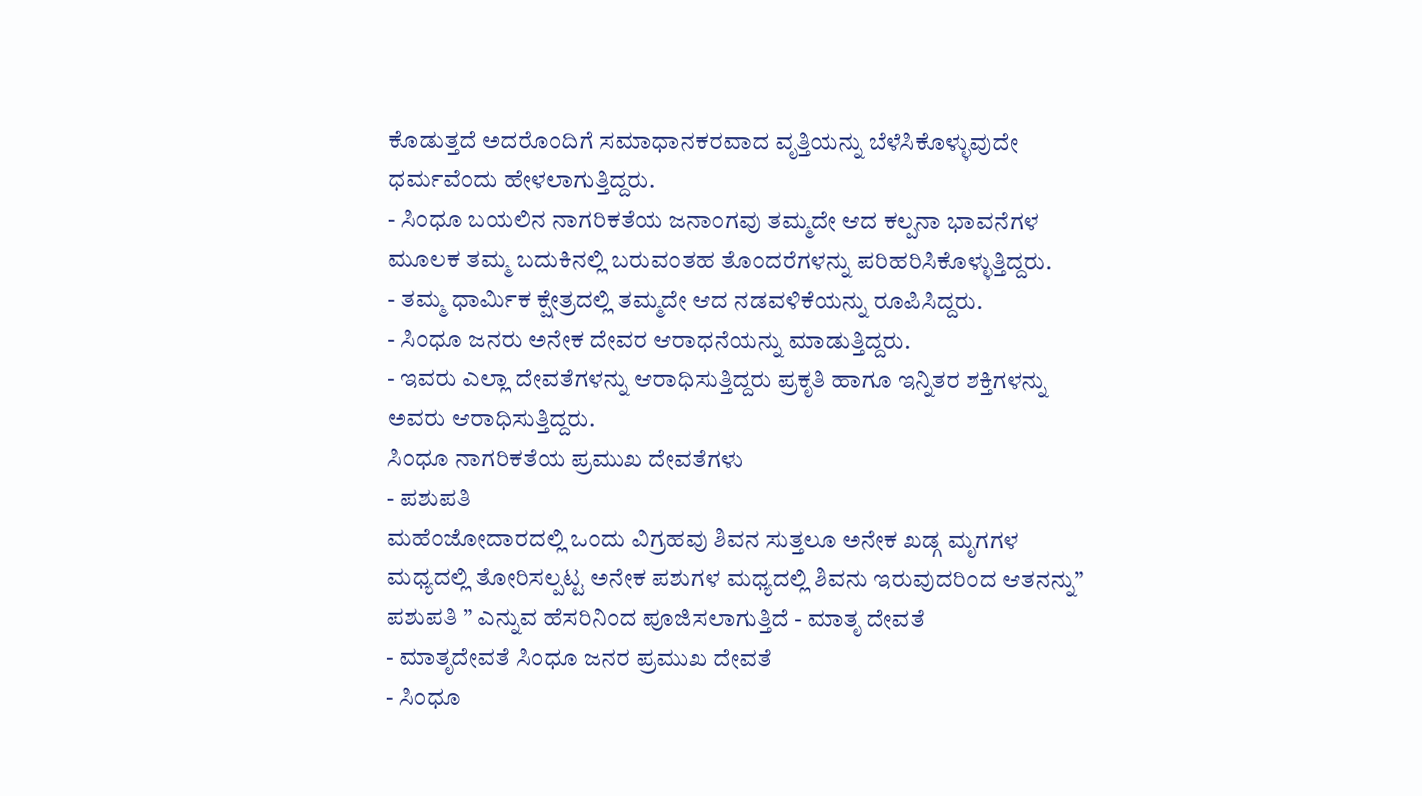ಕೊಡುತ್ತದೆ ಅದರೊಂದಿಗೆ ಸಮಾಧಾನಕರವಾದ ವೃತ್ತಿಯನ್ನು ಬೆಳೆಸಿಕೊಳ್ಳುವುದೇ ಧರ್ಮವೆಂದು ಹೇಳಲಾಗುತ್ತಿದ್ದರು.
- ಸಿಂಧೂ ಬಯಲಿನ ನಾಗರಿಕತೆಯ ಜನಾಂಗವು ತಮ್ಮದೇ ಆದ ಕಲ್ಪನಾ ಭಾವನೆಗಳ ಮೂಲಕ ತಮ್ಮ ಬದುಕಿನಲ್ಲಿ ಬರುವಂತಹ ತೊಂದರೆಗಳನ್ನು ಪರಿಹರಿಸಿಕೊಳ್ಳುತ್ತಿದ್ದರು.
- ತಮ್ಮ ಧಾರ್ಮಿಕ ಕ್ಷೇತ್ರದಲ್ಲಿ ತಮ್ಮದೇ ಆದ ನಡವಳಿಕೆಯನ್ನು ರೂಪಿಸಿದ್ದರು.
- ಸಿಂಧೂ ಜನರು ಅನೇಕ ದೇವರ ಆರಾಧನೆಯನ್ನು ಮಾಡುತ್ತಿದ್ದರು.
- ಇವರು ಎಲ್ಲಾ ದೇವತೆಗಳನ್ನು ಆರಾಧಿಸುತ್ತಿದ್ದರು ಪ್ರಕೃತಿ ಹಾಗೂ ಇನ್ನಿತರ ಶಕ್ತಿಗಳನ್ನು ಅವರು ಆರಾಧಿಸುತ್ತಿದ್ದರು.
ಸಿಂಧೂ ನಾಗರಿಕತೆಯ ಪ್ರಮುಖ ದೇವತೆಗಳು
- ಪಶುಪತಿ
ಮಹೆಂಜೋದಾರದಲ್ಲಿ ಒಂದು ವಿಗ್ರಹವು ಶಿವನ ಸುತ್ತಲೂ ಅನೇಕ ಖಡ್ಗ ಮೃಗಗಳ ಮಧ್ಯದಲ್ಲಿ ತೋರಿಸಲ್ಪಟ್ಟ ಅನೇಕ ಪಶುಗಳ ಮಧ್ಯದಲ್ಲಿ ಶಿವನು ಇರುವುದರಿಂದ ಆತನನ್ನು” ಪಶುಪತಿ ” ಎನ್ನುವ ಹೆಸರಿನಿಂದ ಪೂಜಿಸಲಾಗುತ್ತಿದೆ - ಮಾತೃ ದೇವತೆ
- ಮಾತೃದೇವತೆ ಸಿಂಧೂ ಜನರ ಪ್ರಮುಖ ದೇವತೆ
- ಸಿಂಧೂ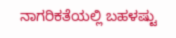ನಾಗರಿಕತೆಯಲ್ಲಿ ಬಹಳಷ್ಟು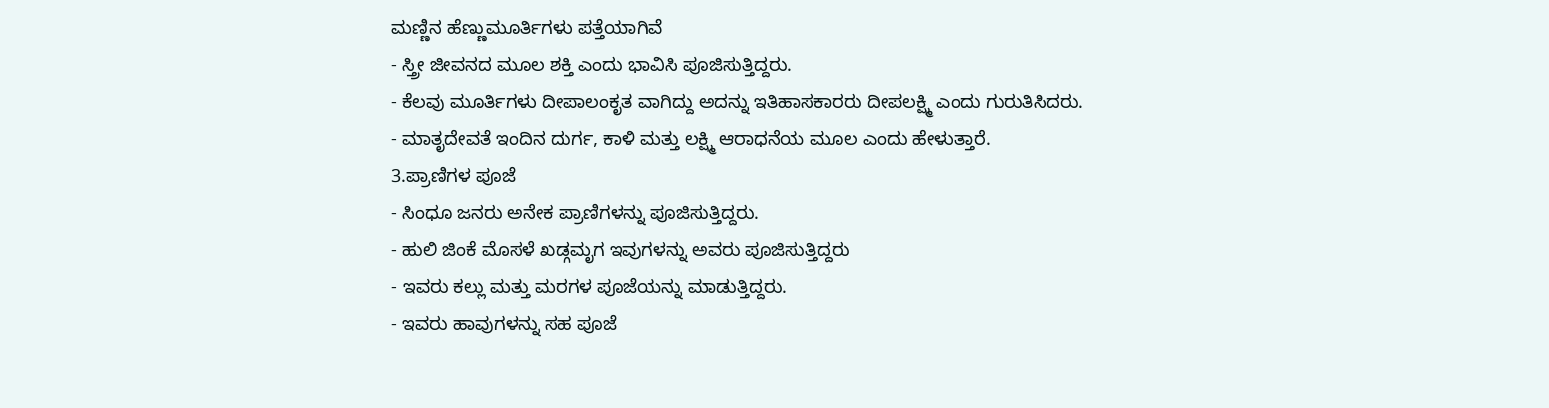ಮಣ್ಣಿನ ಹೆಣ್ಣುಮೂರ್ತಿಗಳು ಪತ್ತೆಯಾಗಿವೆ
- ಸ್ತ್ರೀ ಜೀವನದ ಮೂಲ ಶಕ್ತಿ ಎಂದು ಭಾವಿಸಿ ಪೂಜಿಸುತ್ತಿದ್ದರು.
- ಕೆಲವು ಮೂರ್ತಿಗಳು ದೀಪಾಲಂಕೃತ ವಾಗಿದ್ದು ಅದನ್ನು ಇತಿಹಾಸಕಾರರು ದೀಪಲಕ್ಷ್ಮಿ ಎಂದು ಗುರುತಿಸಿದರು.
- ಮಾತೃದೇವತೆ ಇಂದಿನ ದುರ್ಗ, ಕಾಳಿ ಮತ್ತು ಲಕ್ಷ್ಮಿ ಆರಾಧನೆಯ ಮೂಲ ಎಂದು ಹೇಳುತ್ತಾರೆ.
3.ಪ್ರಾಣಿಗಳ ಪೂಜೆ
- ಸಿಂಧೂ ಜನರು ಅನೇಕ ಪ್ರಾಣಿಗಳನ್ನು ಪೂಜಿಸುತ್ತಿದ್ದರು.
- ಹುಲಿ ಜಿಂಕೆ ಮೊಸಳೆ ಖಡ್ಗಮೃಗ ಇವುಗಳನ್ನು ಅವರು ಪೂಜಿಸುತ್ತಿದ್ದರು
- ಇವರು ಕಲ್ಲು ಮತ್ತು ಮರಗಳ ಪೂಜೆಯನ್ನು ಮಾಡುತ್ತಿದ್ದರು.
- ಇವರು ಹಾವುಗಳನ್ನು ಸಹ ಪೂಜೆ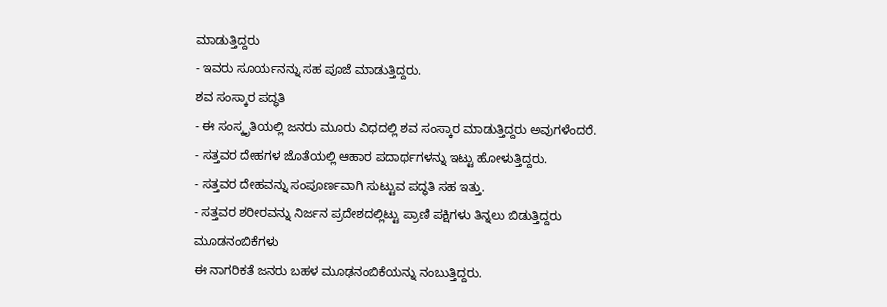ಮಾಡುತ್ತಿದ್ದರು
- ಇವರು ಸೂರ್ಯನನ್ನು ಸಹ ಪೂಜೆ ಮಾಡುತ್ತಿದ್ದರು.
ಶವ ಸಂಸ್ಕಾರ ಪದ್ಧತಿ
- ಈ ಸಂಸ್ಕೃತಿಯಲ್ಲಿ ಜನರು ಮೂರು ವಿಧದಲ್ಲಿ ಶವ ಸಂಸ್ಕಾರ ಮಾಡುತ್ತಿದ್ದರು ಅವುಗಳೆಂದರೆ.
- ಸತ್ತವರ ದೇಹಗಳ ಜೊತೆಯಲ್ಲಿ ಆಹಾರ ಪದಾರ್ಥಗಳನ್ನು ಇಟ್ಟು ಹೋಳುತ್ತಿದ್ದರು.
- ಸತ್ತವರ ದೇಹವನ್ನು ಸಂಪೂರ್ಣವಾಗಿ ಸುಟ್ಟುವ ಪದ್ಧತಿ ಸಹ ಇತ್ತು.
- ಸತ್ತವರ ಶರೀರವನ್ನು ನಿರ್ಜನ ಪ್ರದೇಶದಲ್ಲಿಟ್ಟು ಪ್ರಾಣಿ ಪಕ್ಷಿಗಳು ತಿನ್ನಲು ಬಿಡುತ್ತಿದ್ದರು
ಮೂಡನಂಬಿಕೆಗಳು
ಈ ನಾಗರಿಕತೆ ಜನರು ಬಹಳ ಮೂಢನಂಬಿಕೆಯನ್ನು ನಂಬುತ್ತಿದ್ದರು.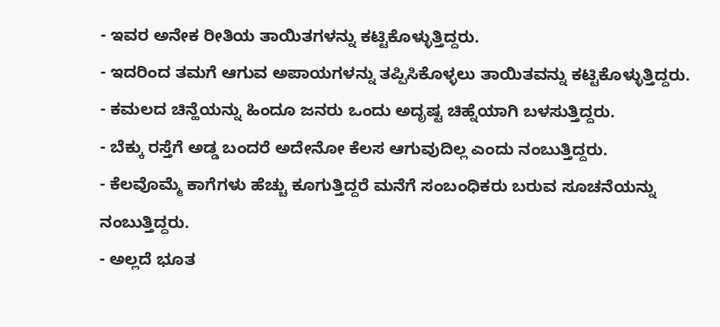- ಇವರ ಅನೇಕ ರೀತಿಯ ತಾಯಿತಗಳನ್ನು ಕಟ್ಟಿಕೊಳ್ಳುತ್ತಿದ್ದರು.
- ಇದರಿಂದ ತಮಗೆ ಆಗುವ ಅಪಾಯಗಳನ್ನು ತಪ್ಪಿಸಿಕೊಳ್ಳಲು ತಾಯಿತವನ್ನು ಕಟ್ಟಿಕೊಳ್ಳುತ್ತಿದ್ದರು.
- ಕಮಲದ ಚಿನ್ಹೆಯನ್ನು ಹಿಂದೂ ಜನರು ಒಂದು ಅದೃಷ್ಟ ಚಿಹ್ನೆಯಾಗಿ ಬಳಸುತ್ತಿದ್ದರು.
- ಬೆಕ್ಕು ರಸ್ತೆಗೆ ಅಡ್ಡ ಬಂದರೆ ಅದೇನೋ ಕೆಲಸ ಆಗುವುದಿಲ್ಲ ಎಂದು ನಂಬುತ್ತಿದ್ದರು.
- ಕೆಲವೊಮ್ಮೆ ಕಾಗೆಗಳು ಹೆಚ್ಚು ಕೂಗುತ್ತಿದ್ದರೆ ಮನೆಗೆ ಸಂಬಂಧಿಕರು ಬರುವ ಸೂಚನೆಯನ್ನು ನಂಬುತ್ತಿದ್ದರು.
- ಅಲ್ಲದೆ ಭೂತ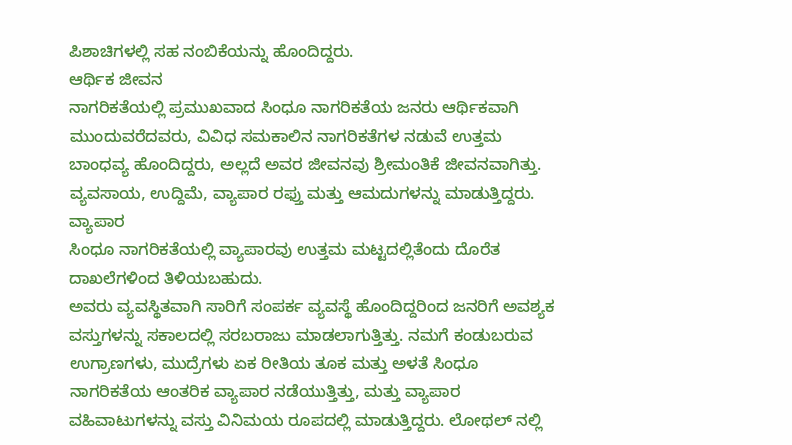ಪಿಶಾಚಿಗಳಲ್ಲಿ ಸಹ ನಂಬಿಕೆಯನ್ನು ಹೊಂದಿದ್ದರು.
ಆರ್ಥಿಕ ಜೀವನ
ನಾಗರಿಕತೆಯಲ್ಲಿ ಪ್ರಮುಖವಾದ ಸಿಂಧೂ ನಾಗರಿಕತೆಯ ಜನರು ಆರ್ಥಿಕವಾಗಿ ಮುಂದುವರೆದವರು, ವಿವಿಧ ಸಮಕಾಲಿನ ನಾಗರಿಕತೆಗಳ ನಡುವೆ ಉತ್ತಮ ಬಾಂಧವ್ಯ ಹೊಂದಿದ್ದರು, ಅಲ್ಲದೆ ಅವರ ಜೀವನವು ಶ್ರೀಮಂತಿಕೆ ಜೀವನವಾಗಿತ್ತು. ವ್ಯವಸಾಯ, ಉದ್ದಿಮೆ, ವ್ಯಾಪಾರ ರಫ್ತು ಮತ್ತು ಆಮದುಗಳನ್ನು ಮಾಡುತ್ತಿದ್ದರು.
ವ್ಯಾಪಾರ
ಸಿಂಧೂ ನಾಗರಿಕತೆಯಲ್ಲಿ ವ್ಯಾಪಾರವು ಉತ್ತಮ ಮಟ್ಟದಲ್ಲಿತೆಂದು ದೊರೆತ ದಾಖಲೆಗಳಿಂದ ತಿಳಿಯಬಹುದು.
ಅವರು ವ್ಯವಸ್ಥಿತವಾಗಿ ಸಾರಿಗೆ ಸಂಪರ್ಕ ವ್ಯವಸ್ಥೆ ಹೊಂದಿದ್ದರಿಂದ ಜನರಿಗೆ ಅವಶ್ಯಕ ವಸ್ತುಗಳನ್ನು ಸಕಾಲದಲ್ಲಿ ಸರಬರಾಜು ಮಾಡಲಾಗುತ್ತಿತ್ತು. ನಮಗೆ ಕಂಡುಬರುವ ಉಗ್ರಾಣಗಳು, ಮುದ್ರೆಗಳು ಏಕ ರೀತಿಯ ತೂಕ ಮತ್ತು ಅಳತೆ ಸಿಂಧೂ ನಾಗರಿಕತೆಯ ಆಂತರಿಕ ವ್ಯಾಪಾರ ನಡೆಯುತ್ತಿತ್ತು, ಮತ್ತು ವ್ಯಾಪಾರ ವಹಿವಾಟುಗಳನ್ನು ವಸ್ತು ವಿನಿಮಯ ರೂಪದಲ್ಲಿ ಮಾಡುತ್ತಿದ್ದರು. ಲೋಥಲ್ ನಲ್ಲಿ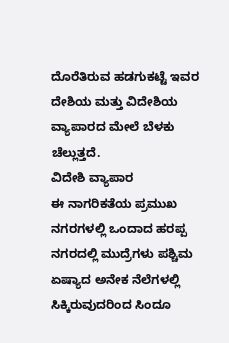ದೊರೆತಿರುವ ಹಡಗುಕಟ್ಟೆ ಇವರ ದೇಶಿಯ ಮತ್ತು ವಿದೇಶಿಯ ವ್ಯಾಪಾರದ ಮೇಲೆ ಬೆಳಕು ಚೆಲ್ಲುತ್ತದೆ.
ವಿದೇಶಿ ವ್ಯಾಪಾರ
ಈ ನಾಗರಿಕತೆಯ ಪ್ರಮುಖ ನಗರಗಳಲ್ಲಿ ಒಂದಾದ ಹರಪ್ಪ ನಗರದಲ್ಲಿ ಮುದ್ರೆಗಳು ಪಶ್ಚಿಮ ಏಷ್ಯಾದ ಅನೇಕ ನೆಲೆಗಳಲ್ಲಿ ಸಿಕ್ಕಿರುವುದರಿಂದ ಸಿಂದೂ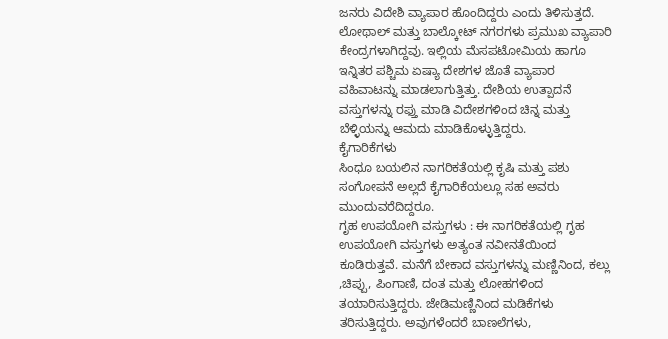ಜನರು ವಿದೇಶಿ ವ್ಯಾಪಾರ ಹೊಂದಿದ್ದರು ಎಂದು ತಿಳಿಸುತ್ತದೆ. ಲೋಥಾಲ್ ಮತ್ತು ಬಾಲ್ಕೋಟ್ ನಗರಗಳು ಪ್ರಮುಖ ವ್ಯಾಪಾರಿ ಕೇಂದ್ರಗಳಾಗಿದ್ದವು. ಇಲ್ಲಿಯ ಮೆಸಪಟೋಮಿಯ ಹಾಗೂ ಇನ್ನಿತರ ಪಶ್ಚಿಮ ಏಷ್ಯಾ ದೇಶಗಳ ಜೊತೆ ವ್ಯಾಪಾರ ವಹಿವಾಟನ್ನು ಮಾಡಲಾಗುತ್ತಿತ್ತು. ದೇಶಿಯ ಉತ್ಪಾದನೆ ವಸ್ತುಗಳನ್ನು ರಫ್ತು ಮಾಡಿ ವಿದೇಶಗಳಿಂದ ಚಿನ್ನ ಮತ್ತು ಬೆಳ್ಳಿಯನ್ನು ಆಮದು ಮಾಡಿಕೊಳ್ಳುತ್ತಿದ್ದರು.
ಕೈಗಾರಿಕೆಗಳು
ಸಿಂಧೂ ಬಯಲಿನ ನಾಗರಿಕತೆಯಲ್ಲಿ ಕೃಷಿ ಮತ್ತು ಪಶು ಸಂಗೋಪನೆ ಅಲ್ಲದೆ ಕೈಗಾರಿಕೆಯಲ್ಲೂ ಸಹ ಅವರು ಮುಂದುವರೆದಿದ್ದರೂ.
ಗೃಹ ಉಪಯೋಗಿ ವಸ್ತುಗಳು : ಈ ನಾಗರಿಕತೆಯಲ್ಲಿ ಗೃಹ ಉಪಯೋಗಿ ವಸ್ತುಗಳು ಅತ್ಯಂತ ನವೀನತೆಯಿಂದ ಕೂಡಿರುತ್ತವೆ. ಮನೆಗೆ ಬೇಕಾದ ವಸ್ತುಗಳನ್ನು ಮಣ್ಣಿನಿಂದ, ಕಲ್ಲು ,ಚಿಪ್ಪು, ಪಿಂಗಾಣಿ, ದಂತ ಮತ್ತು ಲೋಹಗಳಿಂದ ತಯಾರಿಸುತ್ತಿದ್ದರು. ಜೇಡಿಮಣ್ಣಿನಿಂದ ಮಡಿಕೆಗಳು ತರಿಸುತ್ತಿದ್ದರು. ಅವುಗಳೆಂದರೆ ಬಾಣಲೆಗಳು,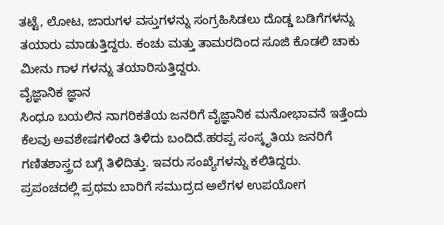ತಟ್ಟೆ, ಲೋಟ, ಜಾರುಗಳ ವಸ್ತುಗಳನ್ನು ಸಂಗ್ರಹಿಸಿಡಲು ದೊಡ್ಡ ಬಡಿಗೆಗಳನ್ನು ತಯಾರು ಮಾಡುತ್ತಿದ್ದರು. ಕಂಚು ಮತ್ತು ತಾಮರದಿಂದ ಸೂಜಿ ಕೊಡಲಿ ಚಾಕು ಮೀನು ಗಾಳ ಗಳನ್ನು ತಯಾರಿಸುತ್ತಿದ್ದರು.
ವೈಜ್ಞಾನಿಕ ಜ್ಞಾನ
ಸಿಂಧೂ ಬಯಲಿನ ನಾಗರಿಕತೆಯ ಜನರಿಗೆ ವೈಜ್ಞಾನಿಕ ಮನೋಭಾವನೆ ಇತ್ತೆಂದು ಕೆಲವು ಅವಶೇಷಗಳಿಂದ ತಿಳಿದು ಬಂದಿದೆ.ಹರಪ್ಪ ಸಂಸ್ಕೃತಿಯ ಜನರಿಗೆ ಗಣಿತಶಾಸ್ತ್ರದ ಬಗ್ಗೆ ತಿಳಿದಿತ್ತು. ಇವರು ಸಂಖ್ಯೆಗಳನ್ನು ಕಲಿತಿದ್ದರು.
ಪ್ರಪಂಚದಲ್ಲಿ ಪ್ರಥಮ ಬಾರಿಗೆ ಸಮುದ್ರದ ಅಲೆಗಳ ಉಪಯೋಗ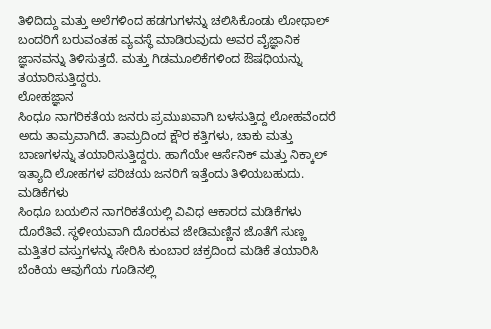ತಿಳಿದಿದ್ದು ಮತ್ತು ಅಲೆಗಳಿಂದ ಹಡಗುಗಳನ್ನು ಚಲಿಸಿಕೊಂಡು ಲೋಥಾಲ್ ಬಂದರಿಗೆ ಬರುವಂತಹ ವ್ಯವಸ್ಥೆ ಮಾಡಿರುವುದು ಅವರ ವೈಜ್ಞಾನಿಕ ಜ್ಞಾನವನ್ನು ತಿಳಿಸುತ್ತದೆ. ಮತ್ತು ಗಿಡಮೂಲಿಕೆಗಳಿಂದ ಔಷಧಿಯನ್ನು ತಯಾರಿಸುತ್ತಿದ್ದರು.
ಲೋಹಜ್ಞಾನ
ಸಿಂಧೂ ನಾಗರಿಕತೆಯ ಜನರು ಪ್ರಮುಖವಾಗಿ ಬಳಸುತ್ತಿದ್ದ ಲೋಹವೆಂದರೆ ಅದು ತಾಮ್ರವಾಗಿದೆ. ತಾಮ್ರದಿಂದ ಕ್ಷೌರ ಕತ್ತಿಗಳು, ಚಾಕು ಮತ್ತು ಬಾಣಗಳನ್ನು ತಯಾರಿಸುತ್ತಿದ್ದರು. ಹಾಗೆಯೇ ಆರ್ಸೆನಿಕ್ ಮತ್ತು ನಿಕ್ಕಾಲ್ ಇತ್ಯಾದಿ ಲೋಹಗಳ ಪರಿಚಯ ಜನರಿಗೆ ಇತ್ತೆಂದು ತಿಳಿಯಬಹುದು.
ಮಡಿಕೆಗಳು
ಸಿಂಧೂ ಬಯಲಿನ ನಾಗರಿಕತೆಯಲ್ಲಿ ವಿವಿಧ ಆಕಾರದ ಮಡಿಕೆಗಳು ದೊರೆತಿವೆ. ಸ್ಥಳೀಯವಾಗಿ ದೊರಕುವ ಜೇಡಿಮಣ್ಣಿನ ಜೊತೆಗೆ ಸುಣ್ಣ ಮತ್ತಿತರ ವಸ್ತುಗಳನ್ನು ಸೇರಿಸಿ ಕುಂಬಾರ ಚಕ್ರದಿಂದ ಮಡಿಕೆ ತಯಾರಿಸಿ ಬೆಂಕಿಯ ಆವುಗೆಯ ಗೂಡಿನಲ್ಲಿ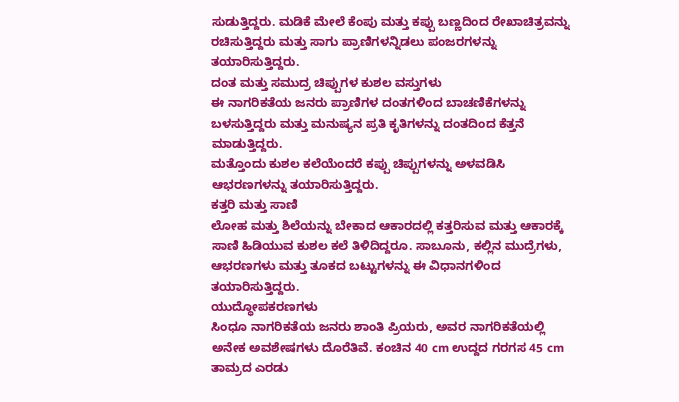ಸುಡುತ್ತಿದ್ದರು. ಮಡಿಕೆ ಮೇಲೆ ಕೆಂಪು ಮತ್ತು ಕಪ್ಪು ಬಣ್ಣದಿಂದ ರೇಖಾಚಿತ್ರವನ್ನು ರಚಿಸುತ್ತಿದ್ದರು ಮತ್ತು ಸಾಗು ಪ್ರಾಣಿಗಳನ್ನಿಡಲು ಪಂಜರಗಳನ್ನು ತಯಾರಿಸುತ್ತಿದ್ದರು.
ದಂತ ಮತ್ತು ಸಮುದ್ರ ಚಿಪ್ಪುಗಳ ಕುಶಲ ವಸ್ತುಗಳು
ಈ ನಾಗರಿಕತೆಯ ಜನರು ಪ್ರಾಣಿಗಳ ದಂತಗಳಿಂದ ಬಾಚಣಿಕೆಗಳನ್ನು ಬಳಸುತ್ತಿದ್ದರು ಮತ್ತು ಮನುಷ್ಯನ ಪ್ರತಿ ಕೃತಿಗಳನ್ನು ದಂತದಿಂದ ಕೆತ್ತನೆ ಮಾಡುತ್ತಿದ್ದರು.
ಮತ್ತೊಂದು ಕುಶಲ ಕಲೆಯೆಂದರೆ ಕಪ್ಪು ಚಿಪ್ಪುಗಳನ್ನು ಅಳವಡಿಸಿ ಆಭರಣಗಳನ್ನು ತಯಾರಿಸುತ್ತಿದ್ದರು.
ಕತ್ತರಿ ಮತ್ತು ಸಾಣಿ
ಲೋಹ ಮತ್ತು ಶಿಲೆಯನ್ನು ಬೇಕಾದ ಆಕಾರದಲ್ಲಿ ಕತ್ತರಿಸುವ ಮತ್ತು ಆಕಾರಕ್ಕೆ ಸಾಣಿ ಹಿಡಿಯುವ ಕುಶಲ ಕಲೆ ತಿಳಿದಿದ್ದರೂ. ಸಾಬೂನು, ಕಲ್ಲಿನ ಮುದ್ರೆಗಳು, ಆಭರಣಗಳು ಮತ್ತು ತೂಕದ ಬಟ್ಟುಗಳನ್ನು ಈ ವಿಧಾನಗಳಿಂದ ತಯಾರಿಸುತ್ತಿದ್ದರು.
ಯುದ್ಧೋಪಕರಣಗಳು
ಸಿಂಧೂ ನಾಗರಿಕತೆಯ ಜನರು ಶಾಂತಿ ಪ್ರಿಯರು, ಅವರ ನಾಗರಿಕತೆಯಲ್ಲಿ ಅನೇಕ ಅವಶೇಷಗಳು ದೊರೆತಿವೆ. ಕಂಚಿನ 40 cm ಉದ್ದದ ಗರಗಸ 45 cm ತಾಮ್ರದ ಎರಡು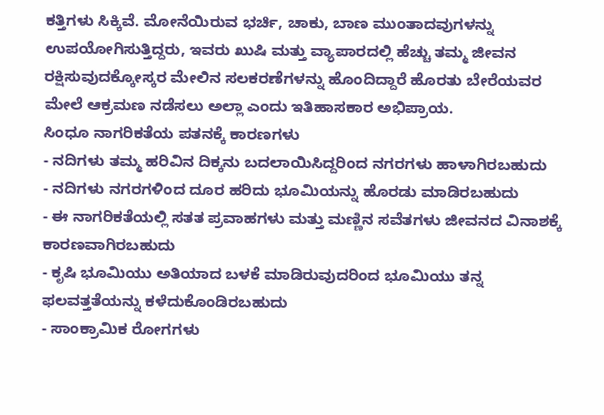ಕತ್ತಿಗಳು ಸಿಕ್ಕಿವೆ. ಮೋನೆಯಿರುವ ಭರ್ಚಿ, ಚಾಕು, ಬಾಣ ಮುಂತಾದವುಗಳನ್ನು ಉಪಯೋಗಿಸುತ್ತಿದ್ದರು, ಇವರು ಖುಷಿ ಮತ್ತು ವ್ಯಾಪಾರದಲ್ಲಿ ಹೆಚ್ಚು ತಮ್ಮ ಜೀವನ ರಕ್ಷಿಸುವುದಕ್ಕೋಸ್ಕರ ಮೇಲಿನ ಸಲಕರಣೆಗಳನ್ನು ಹೊಂದಿದ್ದಾರೆ ಹೊರತು ಬೇರೆಯವರ ಮೇಲೆ ಆಕ್ರಮಣ ನಡೆಸಲು ಅಲ್ಲಾ ಎಂದು ಇತಿಹಾಸಕಾರ ಅಭಿಪ್ರಾಯ.
ಸಿಂಧೂ ನಾಗರಿಕತೆಯ ಪತನಕ್ಕೆ ಕಾರಣಗಳು
- ನದಿಗಳು ತಮ್ಮ ಹರಿವಿನ ದಿಕ್ಕನು ಬದಲಾಯಿಸಿದ್ದರಿಂದ ನಗರಗಳು ಹಾಳಾಗಿರಬಹುದು
- ನದಿಗಳು ನಗರಗಳಿಂದ ದೂರ ಹರಿದು ಭೂಮಿಯನ್ನು ಹೊರಡು ಮಾಡಿರಬಹುದು
- ಈ ನಾಗರಿಕತೆಯಲ್ಲಿ ಸತತ ಪ್ರವಾಹಗಳು ಮತ್ತು ಮಣ್ಣಿನ ಸವೆತಗಳು ಜೀವನದ ವಿನಾಶಕ್ಕೆ ಕಾರಣವಾಗಿರಬಹುದು
- ಕೃಷಿ ಭೂಮಿಯು ಅತಿಯಾದ ಬಳಕೆ ಮಾಡಿರುವುದರಿಂದ ಭೂಮಿಯು ತನ್ನ ಫಲವತ್ತತೆಯನ್ನು ಕಳೆದುಕೊಂಡಿರಬಹುದು
- ಸಾಂಕ್ರಾಮಿಕ ರೋಗಗಳು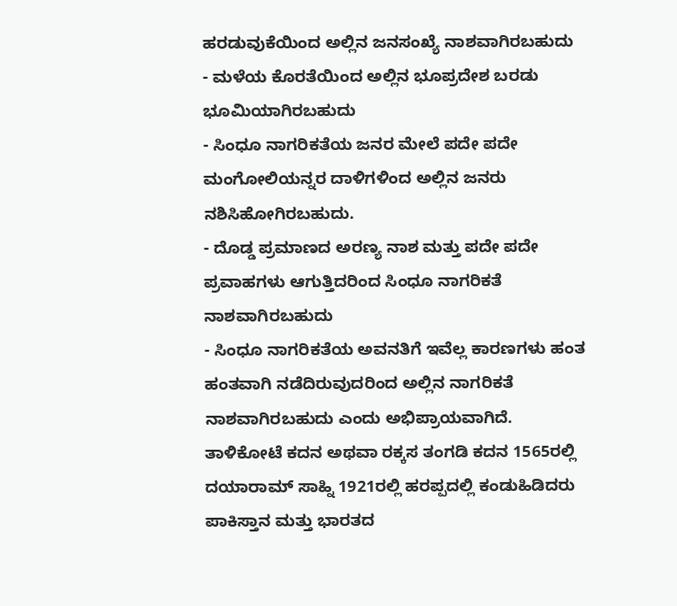ಹರಡುವುಕೆಯಿಂದ ಅಲ್ಲಿನ ಜನಸಂಖ್ಯೆ ನಾಶವಾಗಿರಬಹುದು
- ಮಳೆಯ ಕೊರತೆಯಿಂದ ಅಲ್ಲಿನ ಭೂಪ್ರದೇಶ ಬರಡು ಭೂಮಿಯಾಗಿರಬಹುದು
- ಸಿಂಧೂ ನಾಗರಿಕತೆಯ ಜನರ ಮೇಲೆ ಪದೇ ಪದೇ ಮಂಗೋಲಿಯನ್ನರ ದಾಳಿಗಳಿಂದ ಅಲ್ಲಿನ ಜನರು ನಶಿಸಿಹೋಗಿರಬಹುದು.
- ದೊಡ್ಡ ಪ್ರಮಾಣದ ಅರಣ್ಯ ನಾಶ ಮತ್ತು ಪದೇ ಪದೇ ಪ್ರವಾಹಗಳು ಆಗುತ್ತಿದರಿಂದ ಸಿಂಧೂ ನಾಗರಿಕತೆ ನಾಶವಾಗಿರಬಹುದು
- ಸಿಂಧೂ ನಾಗರಿಕತೆಯ ಅವನತಿಗೆ ಇವೆಲ್ಲ ಕಾರಣಗಳು ಹಂತ ಹಂತವಾಗಿ ನಡೆದಿರುವುದರಿಂದ ಅಲ್ಲಿನ ನಾಗರಿಕತೆ ನಾಶವಾಗಿರಬಹುದು ಎಂದು ಅಭಿಪ್ರಾಯವಾಗಿದೆ.
ತಾಳಿಕೋಟೆ ಕದನ ಅಥವಾ ರಕ್ಕಸ ತಂಗಡಿ ಕದನ 1565ರಲ್ಲಿ
ದಯಾರಾಮ್ ಸಾಹ್ನಿ 1921ರಲ್ಲಿ ಹರಪ್ಪದಲ್ಲಿ ಕಂಡುಹಿಡಿದರು
ಪಾಕಿಸ್ತಾನ ಮತ್ತು ಭಾರತದ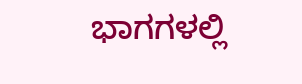ಭಾಗಗಳಲ್ಲಿ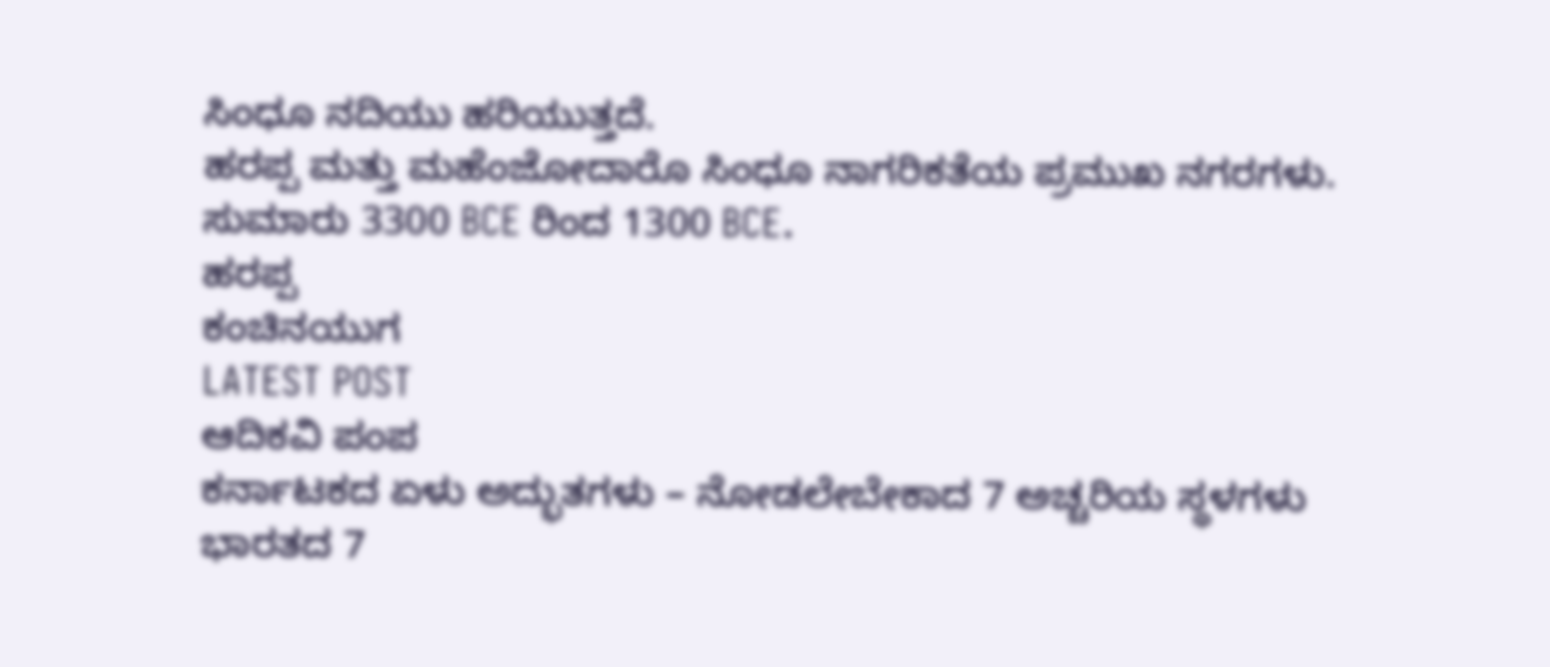ಸಿಂಧೂ ನದಿಯು ಹರಿಯುತ್ತದೆ.
ಹರಪ್ಪ ಮತ್ತು ಮಹೆಂಜೋದಾರೊ ಸಿಂಧೂ ನಾಗರಿಕತೆಯ ಪ್ರಮುಖ ನಗರಗಳು.
ಸುಮಾರು 3300 BCE ರಿಂದ 1300 BCE.
ಹರಪ್ಪ
ಕಂಚಿನಯುಗ
LATEST POST
ಆದಿಕವಿ ಪಂಪ
ಕರ್ನಾಟಕದ ಏಳು ಅದ್ಭುತಗಳು – ನೋಡಲೇಬೇಕಾದ 7 ಅಚ್ಚರಿಯ ಸ್ಥಳಗಳು
ಭಾರತದ 7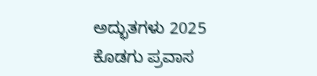ಅದ್ಭುತಗಳು 2025
ಕೊಡಗು ಪ್ರವಾಸ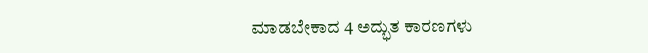ಮಾಡಬೇಕಾದ 4 ಅದ್ಭುತ ಕಾರಣಗಳು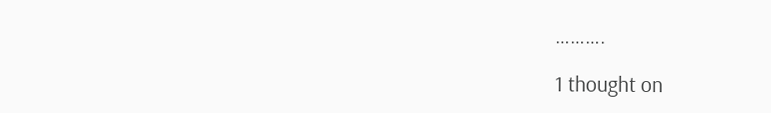……….

1 thought on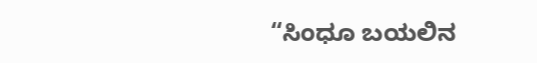“ಸಿಂಧೂ ಬಯಲಿನ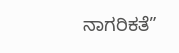ನಾಗರಿಕತೆ”